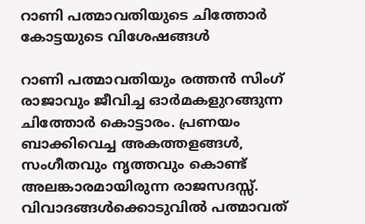റാണി പത്മാവതിയുടെ ചിത്തോര്‍ കോട്ടയുടെ വിശേഷങ്ങള്‍

റാണി പത്മാവതിയും രത്തന്‍ സിംഗ് രാജാവും ജീവിച്ച ഓര്‍മകളുറങ്ങുന്ന ചിത്തോര്‍ കൊട്ടാരം. പ്രണയം ബാക്കിവെച്ച അകത്തളങ്ങള്‍, സംഗീതവും നൃത്തവും കൊണ്ട് അലങ്കാരമായിരുന്ന രാജസദസ്സ്. വിവാദങ്ങള്‍ക്കൊടുവില്‍ പത്മാവത്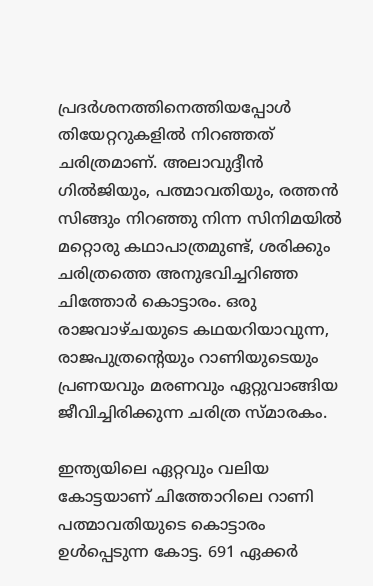പ്രദര്‍ശനത്തിനെത്തിയപ്പോള്‍ തിയേറ്ററുകളില്‍ നിറഞ്ഞത്‌ ചരിത്രമാണ്. അലാവുദ്ദീന്‍ ഗില്‍ജിയും, പത്മാവതിയും, രത്തന്‍ സിങ്ങും നിറഞ്ഞു നിന്ന സിനിമയില്‍ മറ്റൊരു കഥാപാത്രമുണ്ട്, ശരിക്കും ചരിത്രത്തെ അനുഭവിച്ചറിഞ്ഞ ചിത്തോര്‍ കൊട്ടാരം. ഒരു രാജവാഴ്ചയുടെ കഥയറിയാവുന്ന, രാജപുത്രന്‍റെയും റാണിയുടെയും പ്രണയവും മരണവും ഏറ്റുവാങ്ങിയ ജീവിച്ചിരിക്കുന്ന ചരിത്ര സ്മാരകം.

ഇന്ത്യയിലെ ഏറ്റവും വലിയ കോട്ടയാണ് ചിത്തോറിലെ റാണി പത്മാവതിയുടെ കൊട്ടാരം ഉള്‍പ്പെടുന്ന കോട്ട. 691 ഏക്കര്‍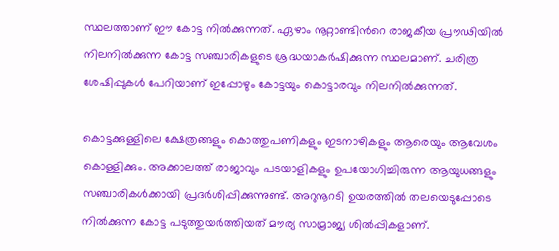സ്ഥലത്താണ് ഈ കോട്ട നില്‍ക്കുന്നത്. ഏഴാം നൂറ്റാണ്ടിന്‍റെ രാജകീയ പ്രൗഢിയില്‍ നിലനില്‍ക്കുന്ന കോട്ട സഞ്ചാരികളുടെ ശ്രദ്ധയാകര്‍ഷിക്കുന്ന സ്ഥലമാണ്. ചരിത്ര ശേഷിപ്പുകള്‍ പേറിയാണ് ഇപ്പോഴും കോട്ടയും കൊട്ടാരവും നിലനില്‍ക്കുന്നത്.

കൊട്ടക്കുള്ളിലെ ക്ഷേത്രങ്ങളും കൊത്തുപണികളും ഇടനാഴികളും ആരെയും ആവേശം കൊള്ളിക്കും. അക്കാലത്ത് രാജാവും പടയാളികളും ഉപയോഗിച്ചിരുന്ന ആയുധങ്ങളും സഞ്ചാരികള്‍ക്കായി പ്രദര്‍ശിപ്പിക്കുന്നുണ്ട്. അറുനൂറടി ഉയരത്തില്‍ തലയെടുപ്പോടെ നില്‍ക്കുന്ന കോട്ട പടുത്തുയര്‍ത്തിയത് മൗര്യ സാമ്രാജ്യ ശില്‍പ്പികളാണ്.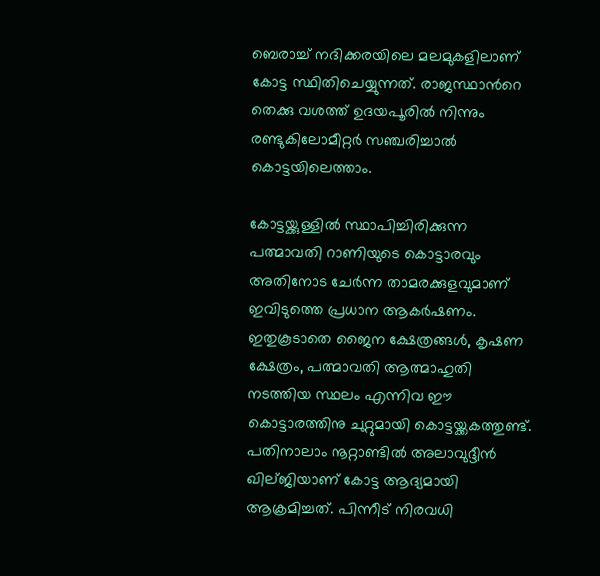ബെരാച്ച് നദിക്കരയിലെ മലമുകളിലാണ് കോട്ട സ്ഥിതിചെയ്യുന്നത്. രാജസ്ഥാന്‍റെ തെക്കു വശത്ത്‌ ഉദയപൂരില്‍ നിന്നും രണ്ടുകിലോമീറ്റര്‍ സഞ്ചരിച്ചാല്‍ കൊട്ടയിലെത്താം.

കോട്ടയ്ക്കുള്ളില്‍ സ്ഥാപിച്ചിരിക്കുന്ന പത്മാവതി റാണിയുടെ കൊട്ടാരവും അതിനോട ചേര്‍ന്ന താമരക്കുളവുമാണ് ഇവിടുത്തെ പ്രധാന ആകര്‍ഷണം. ഇതുകൂടാതെ ജൈന ക്ഷേത്രങ്ങള്‍, കൃഷണ ക്ഷേത്രം, പത്മാവതി ആത്മാഹുതി നടത്തിയ സ്ഥലം എന്നിവ ഈ കൊട്ടാരത്തിനു ചുറ്റുമായി കൊട്ടയ്ക്കകത്തുണ്ട്. പതിനാലാം നൂറ്റാണ്ടില്‍ അലാവുദ്ദീന്‍ ഖില്ജിയാണ് കോട്ട ആദ്യമായി ആക്രമിച്ചത്. പിന്നീട് നിരവധി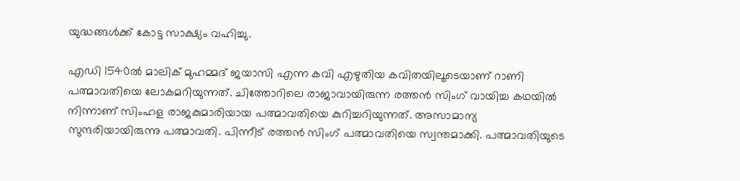യുദ്ധങ്ങള്‍ക്ക് കോട്ട സാക്ഷ്യം വഹിച്ചു.

എഡി 1540ല്‍ മാലിക് മുഹമ്മദ്‌ ജയാസി എന്ന കവി എഴുതിയ കവിതയിലൂടെയാണ്‌ റാണി പത്മാവതിയെ ലോകമറിയുന്നത്. ചിത്തോറിലെ രാജാവായിരുന്ന രത്തന്‍ സിംഗ് വായിച്ച കഥയില്‍ നിന്നാണ് സിംഹള രാജകുമാരിയായ പത്മാവതിയെ കുറിച്ചറിയുന്നത്. അസാമാന്യ സുന്ദരിയായിരുന്നു പത്മാവതി. പിന്നീട് രത്തന്‍ സിംഗ് പത്മാവതിയെ സ്വന്തമാക്കി. പത്മാവതിയുടെ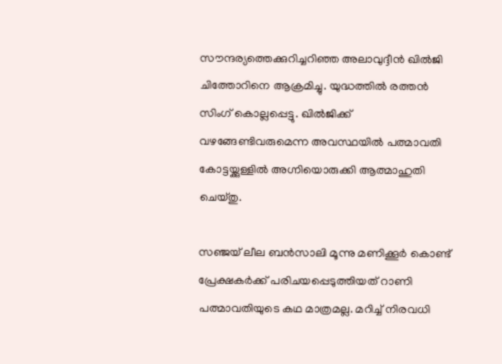സൗന്ദര്യത്തെക്കുറിച്ചറിഞ്ഞ അലാവുദ്ദീന്‍ ഖില്‍ജി ചിത്തോറിനെ ആക്രമിച്ചു. യുദ്ധത്തില്‍ രത്തന്‍ സിംഗ് കൊല്ലപ്പെട്ടു. ഖില്‍ജിക്ക് വഴങ്ങേണ്ടിവരുമെന്ന അവസ്ഥയില്‍ പത്മാവതി കോട്ടയ്ക്കുള്ളില്‍ അഗ്നിയൊരുക്കി ആത്മാഹുതി ചെയ്തു.

സഞ്ജയ്‌ ലീല ബന്‍സാലി മൂന്നു മണിക്കൂര്‍ കൊണ്ട് പ്രേക്ഷകര്‍ക്ക്‌ പരിചയപ്പെടുത്തിയത് റാണി പത്മാവതിയുടെ കഥ മാത്രമല്ല. മറിച്ച് നിരവധി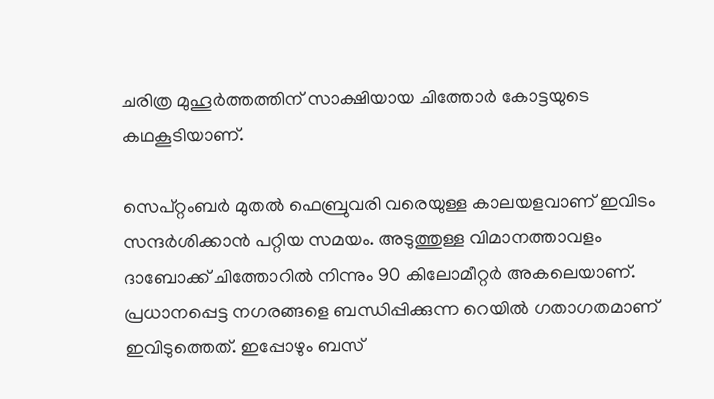ചരിത്ര മുഹൂര്‍ത്തത്തിന് സാക്ഷിയായ ചിത്തോര്‍ കോട്ടയുടെ കഥകൂടിയാണ്.

സെപ്റ്റംബര്‍ മുതല്‍ ഫെബ്രുവരി വരെയുള്ള കാലയളവാണ് ഇവിടം സന്ദര്‍ശിക്കാന്‍ പറ്റിയ സമയം. അടുത്തുള്ള വിമാനത്താവളം ദാബോക്ക് ചിത്തോറില്‍ നിന്നും 90 കിലോമീറ്റര്‍ അകലെയാണ്. പ്രധാനപ്പെട്ട നഗരങ്ങളെ ബന്ധിപ്പിക്കുന്ന റെയില്‍ ഗതാഗതമാണ് ഇവിടുത്തെത്. ഇപ്പോഴും ബസ്‌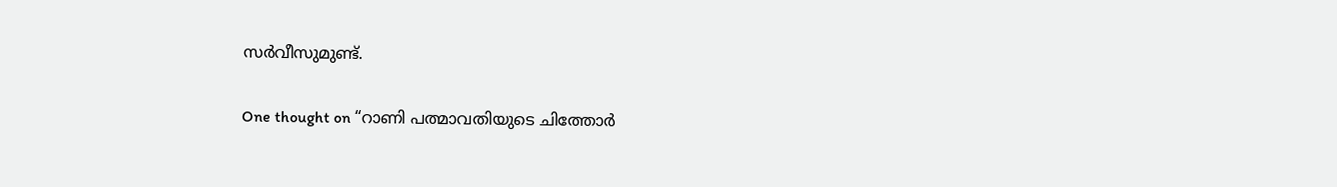സര്‍വീസുമുണ്ട്.

One thought on “റാണി പത്മാവതിയുടെ ചിത്തോര്‍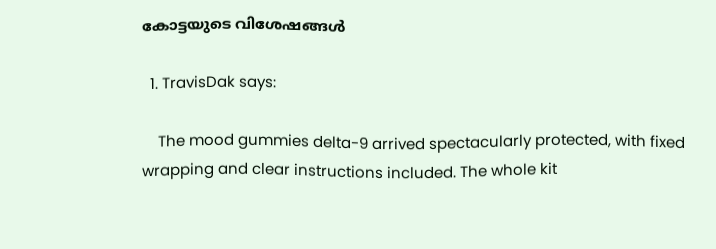കോട്ടയുടെ വിശേഷങ്ങള്‍

  1. TravisDak says:

    The mood gummies delta-9 arrived spectacularly protected, with fixed wrapping and clear instructions included. The whole kit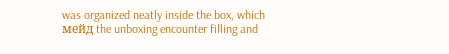was organized neatly inside the box, which мейд the unboxing encounter filling and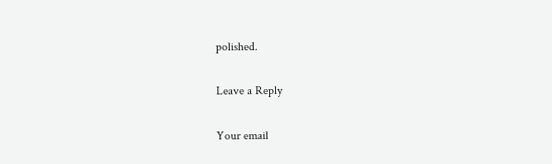polished.

Leave a Reply

Your email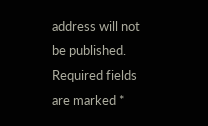address will not be published. Required fields are marked *